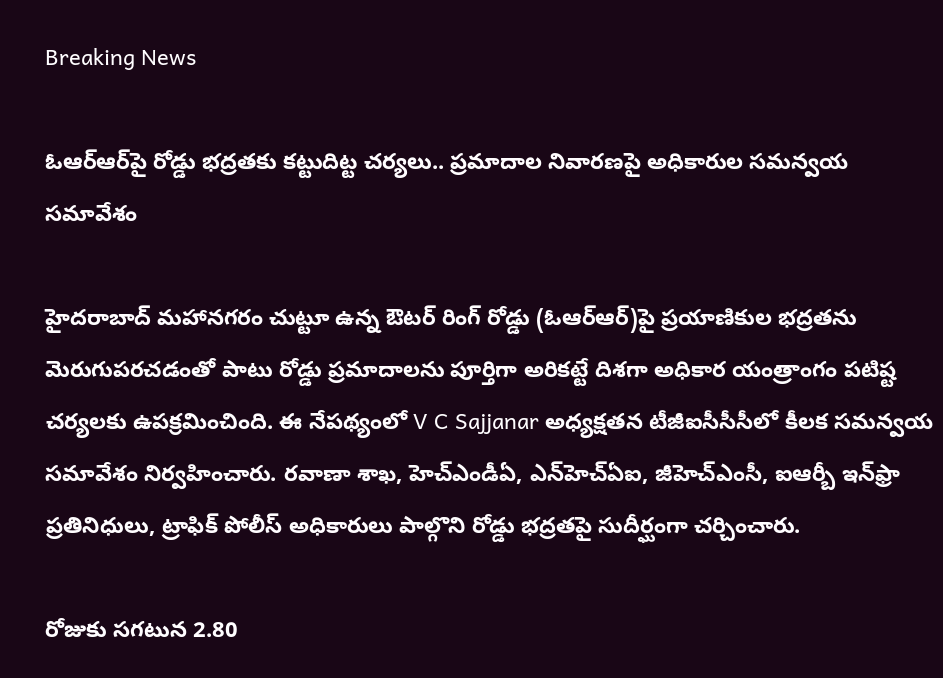Breaking News

ఓఆర్ఆర్‌పై రోడ్డు భద్రతకు కట్టుదిట్ట చర్యలు.. ప్రమాదాల నివారణపై అధికారుల సమన్వయ సమావేశం

హైదరాబాద్ మహానగరం చుట్టూ ఉన్న ఔటర్ రింగ్ రోడ్డు (ఓఆర్ఆర్)పై ప్రయాణికుల భద్రతను మెరుగుపరచడంతో పాటు రోడ్డు ప్రమాదాలను పూర్తిగా అరికట్టే దిశగా అధికార యంత్రాంగం పటిష్ట చర్యలకు ఉపక్రమించింది. ఈ నేపథ్యంలో V C Sajjanar అధ్యక్షతన టీజీఐసీసీసీలో కీలక సమన్వయ సమావేశం నిర్వహించారు. రవాణా శాఖ, హెచ్ఎండీఏ, ఎన్‌హెచ్ఏఐ, జీహెచ్ఎంసీ, ఐఆర్బీ ఇన్‌ఫ్రా ప్రతినిధులు, ట్రాఫిక్ పోలీస్ అధికారులు పాల్గొని రోడ్డు భద్రతపై సుదీర్ఘంగా చర్చించారు.

రోజుకు సగటున 2.80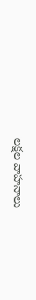లక్షల వాహనాలు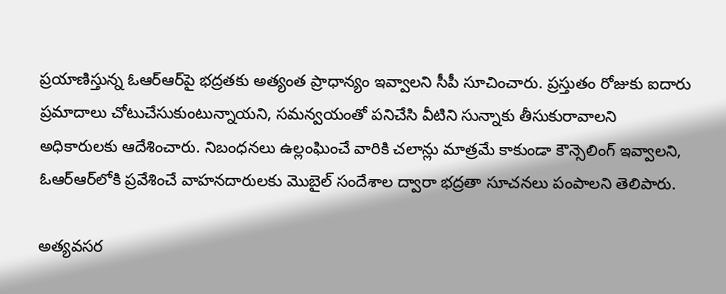ప్రయాణిస్తున్న ఓఆర్ఆర్‌పై భద్రతకు అత్యంత ప్రాధాన్యం ఇవ్వాలని సీపీ సూచించారు. ప్రస్తుతం రోజుకు ఐదారు ప్రమాదాలు చోటుచేసుకుంటున్నాయని, సమన్వయంతో పనిచేసి వీటిని సున్నాకు తీసుకురావాలని అధికారులకు ఆదేశించారు. నిబంధనలు ఉల్లంఘించే వారికి చలాన్లు మాత్రమే కాకుండా కౌన్సెలింగ్ ఇవ్వాలని, ఓఆర్ఆర్‌లోకి ప్రవేశించే వాహనదారులకు మొబైల్ సందేశాల ద్వారా భద్రతా సూచనలు పంపాలని తెలిపారు.

అత్యవసర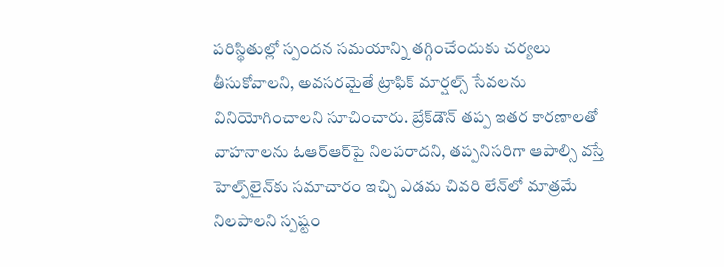పరిస్థితుల్లో స్పందన సమయాన్ని తగ్గించేందుకు చర్యలు తీసుకోవాలని, అవసరమైతే ట్రాఫిక్ మార్షల్స్ సేవలను వినియోగించాలని సూచించారు. బ్రేక్‌డౌన్ తప్ప ఇతర కారణాలతో వాహనాలను ఓఆర్ఆర్‌పై నిలపరాదని, తప్పనిసరిగా ఆపాల్సి వస్తే హెల్ప్‌లైన్‌కు సమాచారం ఇచ్చి ఎడమ చివరి లేన్‌లో మాత్రమే నిలపాలని స్పష్టం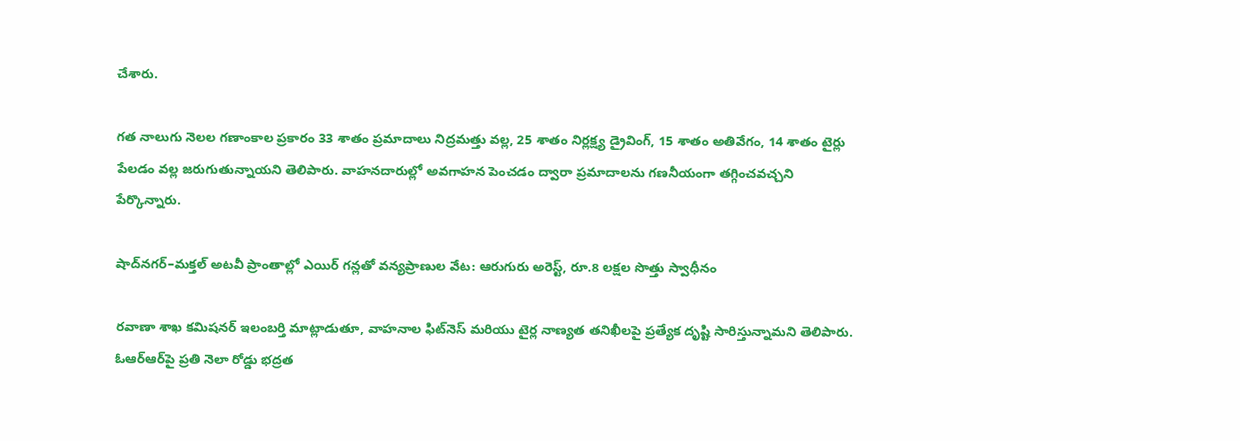చేశారు.

గత నాలుగు నెలల గణాంకాల ప్రకారం 33 శాతం ప్రమాదాలు నిద్రమత్తు వల్ల, 25 శాతం నిర్లక్ష్య డ్రైవింగ్, 15 శాతం అతివేగం, 14 శాతం టైర్లు పేలడం వల్ల జరుగుతున్నాయని తెలిపారు. వాహనదారుల్లో అవగాహన పెంచడం ద్వారా ప్రమాదాలను గణనీయంగా తగ్గించవచ్చని పేర్కొన్నారు.

షాద్‌నగర్–మక్తల్ అటవీ ప్రాంతాల్లో ఎయిర్ గన్లతో వన్యప్రాణుల వేట: ఆరుగురు అరెస్ట్, రూ.8 లక్షల సొత్తు స్వాధీనం

రవాణా శాఖ కమిషనర్ ఇలంబర్తి మాట్లాడుతూ, వాహనాల ఫిట్‌నెస్ మరియు టైర్ల నాణ్యత తనిఖీలపై ప్రత్యేక దృష్టి సారిస్తున్నామని తెలిపారు. ఓఆర్ఆర్‌పై ప్రతి నెలా రోడ్డు భద్రత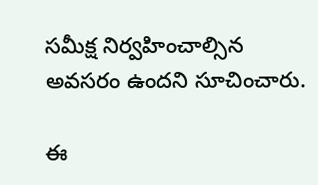సమీక్ష నిర్వహించాల్సిన అవసరం ఉందని సూచించారు.

ఈ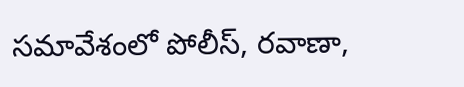సమావేశంలో పోలీస్, రవాణా,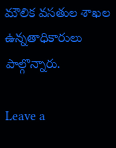మౌలిక వసతుల శాఖల ఉన్నతాధికారులు పాల్గొన్నారు.

Leave a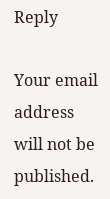Reply

Your email address will not be published.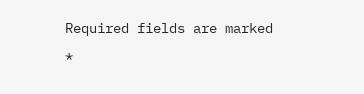Required fields are marked *